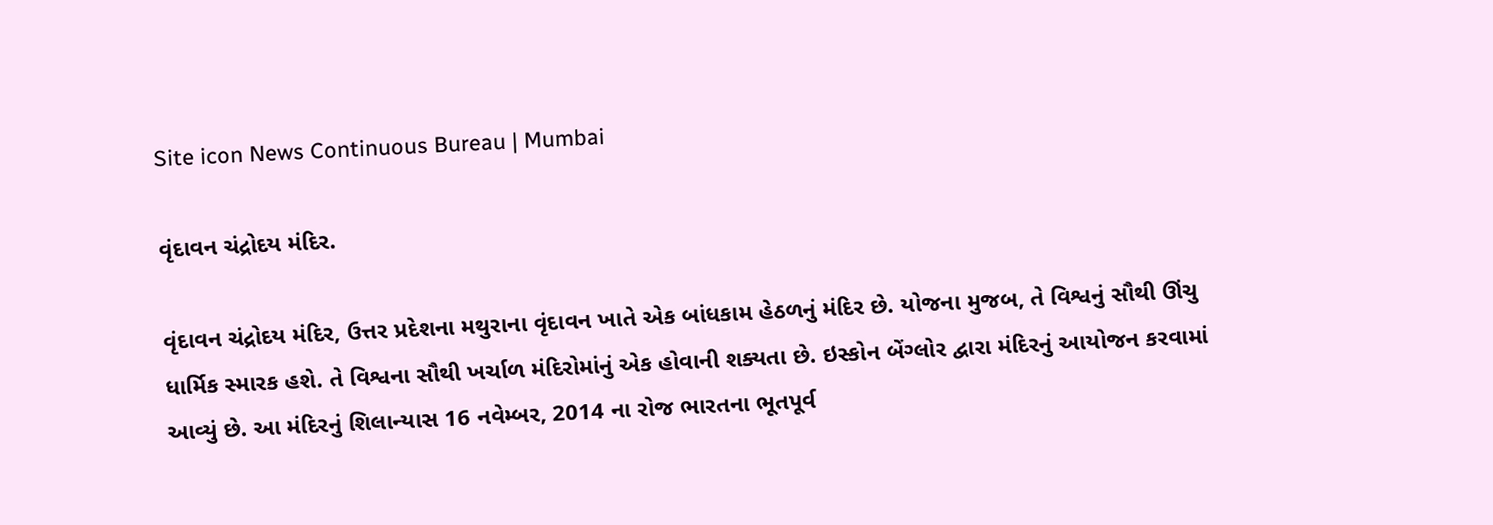Site icon News Continuous Bureau | Mumbai

વૃંદાવન ચંદ્રોદય મંદિર.

વૃંદાવન ચંદ્રોદય મંદિર, ઉત્તર પ્રદેશના મથુરાના વૃંદાવન ખાતે એક બાંધકામ હેઠળનું મંદિર છે. યોજના મુજબ, તે વિશ્વનું સૌથી ઊંચુ ધાર્મિક સ્મારક હશે. તે વિશ્વના સૌથી ખર્ચાળ મંદિરોમાંનું એક હોવાની શક્યતા છે. ઇસ્કોન બેંગ્લોર દ્વારા મંદિરનું આયોજન કરવામાં આવ્યું છે. આ મંદિરનું શિલાન્યાસ 16 નવેમ્બર, 2014 ના રોજ ભારતના ભૂતપૂર્વ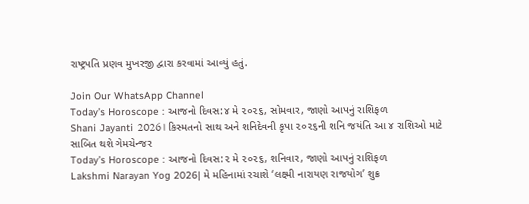રાષ્ટ્રપતિ પ્રણવ મુખરજી દ્વારા કરવામાં આવ્યું હતું.

Join Our WhatsApp Channel
Today’s Horoscope : આજનો દિવસ:૪ મે ૨૦૨૬, સોમવાર, જાણો આપનું રાશિફળ
Shani Jayanti 2026। કિસ્મતનો સાથ અને શનિદેવની કૃપા ૨૦૨૬ની શનિ જયંતિ આ ૪ રાશિઓ માટે સાબિત થશે ગેમચેન્જર
Today’s Horoscope : આજનો દિવસ:૨ મે ૨૦૨૬, શનિવાર, જાણો આપનું રાશિફળ
Lakshmi Narayan Yog 2026| મે મહિનામાં રચાશે ‘લક્ષ્મી નારાયણ રાજયોગ’ શુક્ર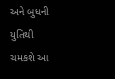અને બુધની યુતિથી ચમકશે આ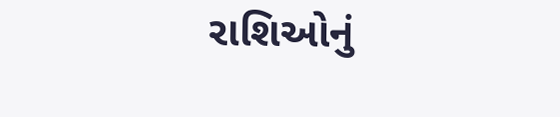રાશિઓનું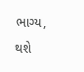ભાગ્ય, થશે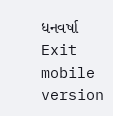ધનવર્ષા
Exit mobile version